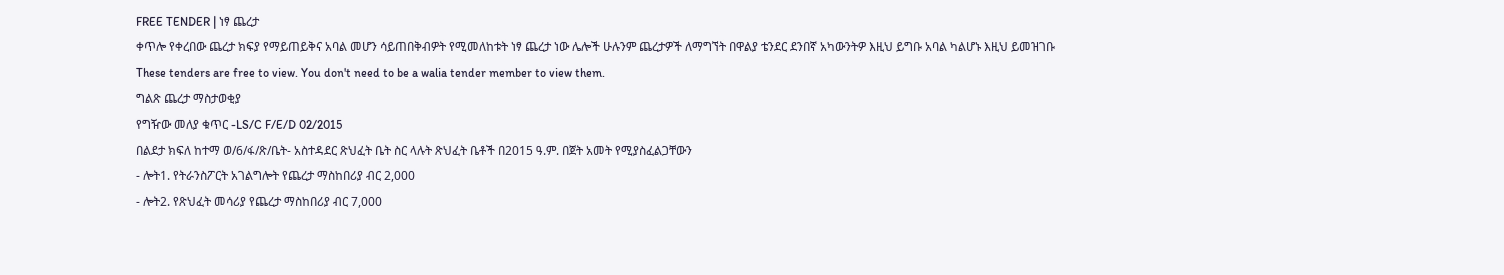FREE TENDER | ነፃ ጨረታ
ቀጥሎ የቀረበው ጨረታ ክፍያ የማይጠይቅና አባል መሆን ሳይጠበቅብዎት የሚመለከቱት ነፃ ጨረታ ነው ሌሎች ሁሉንም ጨረታዎች ለማግኘት በዋልያ ቴንደር ደንበኛ አካውንትዎ እዚህ ይግቡ አባል ካልሆኑ እዚህ ይመዝገቡ
These tenders are free to view. You don't need to be a walia tender member to view them.
ግልጽ ጨረታ ማስታወቂያ
የግዥው መለያ ቁጥር -LS/C F/E/D 02/2015
በልደታ ክፍለ ከተማ ወ/6/ፋ/ጽ/ቤት- አስተዳደር ጽህፈት ቤት ስር ላሉት ጽህፈት ቤቶች በ2015 ዓ.ም. በጀት አመት የሚያስፈልጋቸውን
- ሎት1. የትራንስፖርት አገልግሎት የጨረታ ማስከበሪያ ብር 2,000
- ሎት2. የጽህፈት መሳሪያ የጨረታ ማስከበሪያ ብር 7,000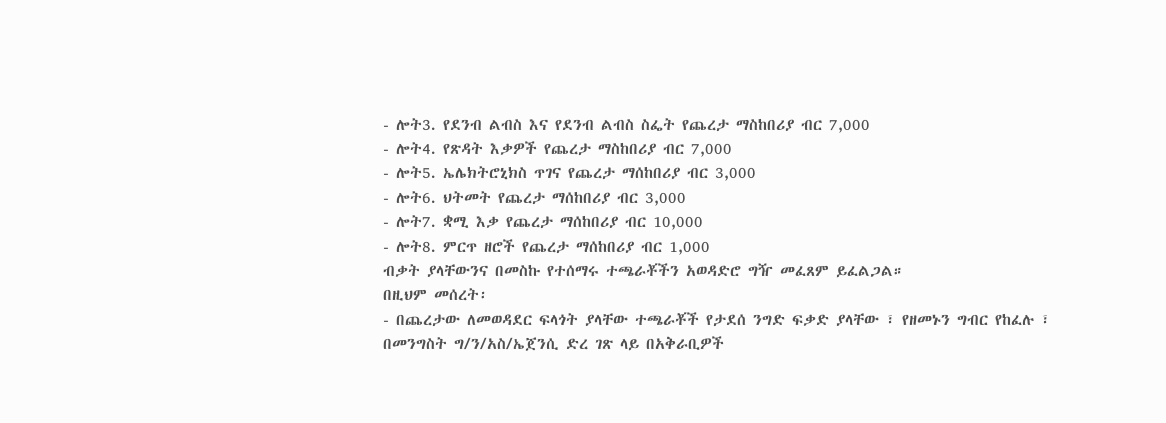- ሎት3. የደንብ ልብስ እና የደንብ ልብስ ስፌት የጨረታ ማስከበሪያ ብር 7,000
- ሎት4. የጽዳት እቃዎች የጨረታ ማስከበሪያ ብር 7,000
- ሎት5. ኤሌክትሮኒክስ ጥገና የጨረታ ማሰከበሪያ ብር 3,000
- ሎት6. ህትመት የጨረታ ማሰከበሪያ ብር 3,000
- ሎት7. ቋሚ እቃ የጨረታ ማሰከበሪያ ብር 10,000
- ሎት8. ምርጥ ዘሮች የጨረታ ማሰከበሪያ ብር 1,000
ብቃት ያላቸውንና በመስኩ የተሰማሩ ተጫራቾችን አወዳድሮ ግዥ መፈጸም ይፈልጋል።
በዚህም መሰረት፡
- በጨረታው ለመወዳደር ፍላጎት ያላቸው ተጫራቾች የታደሰ ንግድ ፍቃድ ያላቸው ፣ የዘመኑን ግብር የከፈሉ ፣ በመንግስት ግ/ን/አስ/ኤጀንሲ ድረ ገጽ ላይ በአቅራቢዎች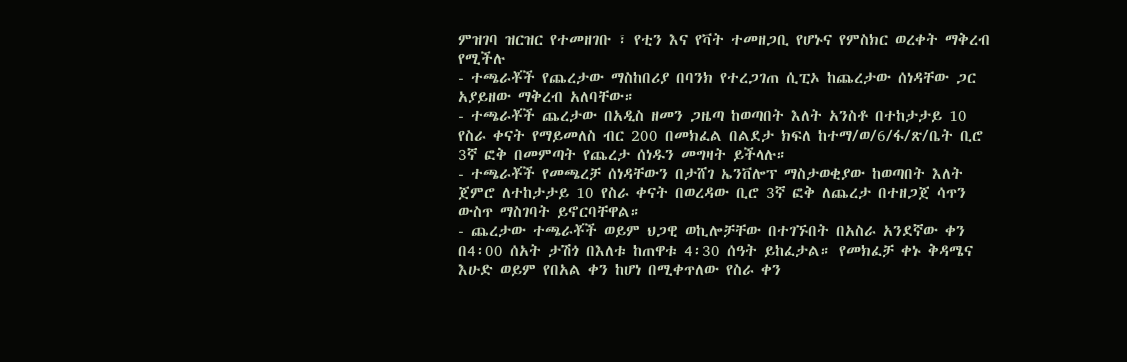ምዝገባ ዝርዝር የተመዘገቡ ፣ የቲን እና የቫት ተመዘጋቢ የሆኑና የምስክር ወረቀት ማቅረብ የሚችሉ
- ተጫራቾች የጨረታው ማስከበሪያ በባንክ የተረጋገጠ ሲፒኦ ከጨረታው ሰነዳቸው ጋር አያይዘው ማቅረብ አለባቸው።
- ተጫራቾች ጨረታው በአዲስ ዘመን ጋዜጣ ከወጣበት እለት አንስቶ በተከታታይ 10 የስራ ቀናት የማይመለስ ብር 200 በመክፈል በልደታ ክፍለ ከተማ/ወ/6/ፋ/ጽ/ቤት ቢሮ 3ኛ ፎቅ በመምጣት የጨረታ ሰነዱን መግዛት ይችላሉ።
- ተጫራቾች የመጫረቻ ሰነዳቸውን በታሸገ ኤንቨሎፕ ማስታወቂያው ከወጣበት እለት ጀምሮ ለተከታታይ 10 የስራ ቀናት በወረዳው ቢሮ 3ኛ ፎቅ ለጨረታ በተዘጋጀ ሳጥን ውስጥ ማስገባት ይኖርባቸዋል።
- ጨረታው ተጫራቾች ወይም ህጋዊ ወኪሎቻቸው በተገኙበት በአስራ አንደኛው ቀን በ4፡00 ሰአት ታሽጎ በእለቱ ከጠዋቱ 4፡30 ሰዓት ይከፈታል። የመክፈቻ ቀኑ ቅዳሜና እሁድ ወይም የበአል ቀን ከሆነ በሚቀጥለው የስራ ቀን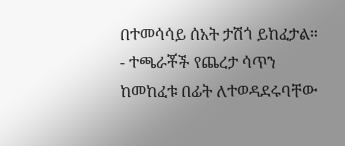በተመሳሳይ ሰአት ታሽጎ ይከፈታል።
- ተጫራቾች የጨረታ ሳጥን ከመከፈቱ በፊት ለተወዳደሩባቸው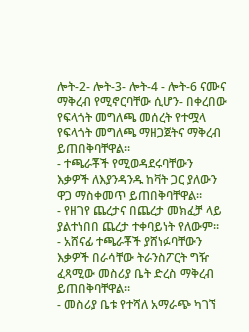ሎት-2- ሎት-3- ሎት-4 - ሎት-6 ናሙና ማቅረብ የሚኖርባቸው ሲሆን- በቀረበው የፍላጎት መግለጫ መሰረት የተሟላ የፍላጎት መግለጫ ማዘጋጀትና ማቅረብ ይጠበቅባቸዋል፡፡
- ተጫራቾች የሚወዳደሩባቸውን እቃዎች ለእያንዳንዱ ከቫት ጋር ያለውን ዋጋ ማስቀመጥ ይጠበቅባቸዋል።
- የዘገየ ጨረታና በጨረታ መክፈቻ ላይ ያልተነበበ ጨረታ ተቀባይነት የለውም።
- አሸናፊ ተጫራቾች ያሸነፉባቸውን እቃዎች በራሳቸው ትራንስፖርት ግዥ ፈጻሚው መስሪያ ቤት ድረስ ማቅረብ ይጠበቅባቸዋል።
- መስሪያ ቤቱ የተሻለ አማራጭ ካገኘ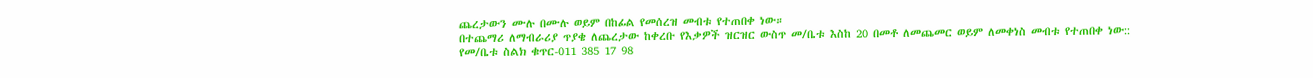ጨረታውን ሙሉ በሙሉ ወይም በከፊል የመሰረዝ መብቱ የተጠበቀ ነው።
በተጨማሪ ለማብራሪያ ጥያቄ ለጨረታው ከቀረቡ የእቃዎች ዝርዝር ውስጥ መ/ቤቱ እስከ 20 በመቶ ለመጨመር ወይም ለመቀነስ መብቱ የተጠበቀ ነው::
የመ/ቤቱ ስልክ ቁጥር-011 385 17 98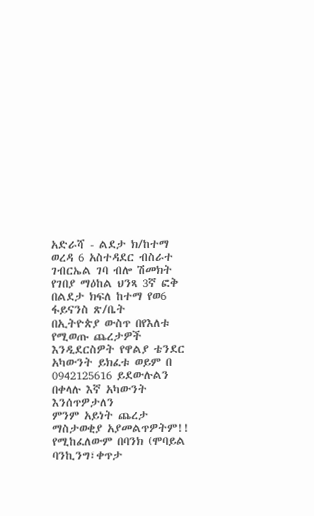አድራሻ - ልደታ ክ/ከተማ ወረዳ 6 አስተዳደር ብስራተ ገብርኤል ገባ ብሎ ሽመክት የገበያ ማዕከል ህንጻ 3ኛ ፎቅ
በልደታ ክፍለ ከተማ የወ6 ፋይናንስ ጽ/ቤት
በኢትዮጵያ ውስጥ በየእለቱ የሚወጡ ጨረታዎች እንዲደርስዎት የዋልያ ቴንደር አካውንት ይክፈቱ ወይም በ 0942125616 ይደውሉልን በቀላሉ እኛ አካውንት እንሰጥዎታለን
ምንም አይነት ጨረታ ማስታወቂያ አያመልጥዎትም!!
የሚከፈለውም በባንክ (ሞባይል ባንኪንግ፣ቀጥታ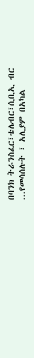በባንክ ትራንስፈር፣ቴሌብር፣ሲቢኢ ብር ...የመሳሰሉት ፣ አሊያም በአካል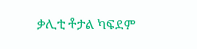ቃሊቲ ቶታል ካፍደም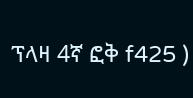ፕላዛ 4ኛ ፎቅ f425 )